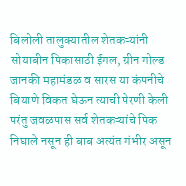बिलोली तालुक्यातील शेतकऱ्यांनी सोयाबीन पिकासाठी ईगल, ग्रीन गोल्ड जानकी महामंडळ व सारस या कंपनीचे बियाणे विकत घेऊन त्याची पेरणी केली परंतु जवळपास सर्व शेतकऱ्यांचे पिक निघाले नसून ही बाब अत्यंत गंभीर असून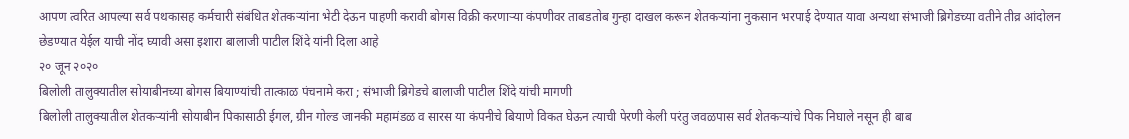आपण त्वरित आपल्या सर्व पथकासह कर्मचारी संबंधित शेतकऱ्यांना भेटी देऊन पाहणी करावी बोगस विक्री करणाऱ्या कंपणीवर ताबडतोब गुन्हा दाखल करून शेतकऱ्यांना नुकसान भरपाई देण्यात यावा अन्यथा संभाजी ब्रिगेडच्या वतीने तीव्र आंदोलन छेडण्यात येईल याची नोंद घ्यावी असा इशारा बालाजी पाटील शिंदे यांनी दिला आहे
२० जून २०२०
बिलोली तालुक्यातील सोयाबीनच्या बोगस बियाण्यांची तात्काळ पंचनामे करा ; संभाजी ब्रिगेडचे बालाजी पाटील शिंदे यांची मागणी
बिलोली तालुक्यातील शेतकऱ्यांनी सोयाबीन पिकासाठी ईगल, ग्रीन गोल्ड जानकी महामंडळ व सारस या कंपनीचे बियाणे विकत घेऊन त्याची पेरणी केली परंतु जवळपास सर्व शेतकऱ्यांचे पिक निघाले नसून ही बाब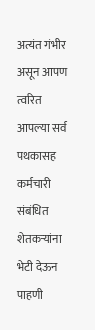अत्यंत गंभीर असून आपण त्वरित आपल्या सर्व पथकासह कर्मचारी संबंधित शेतकऱ्यांना भेटी देऊन पाहणी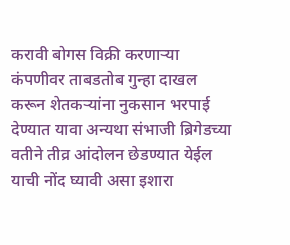करावी बोगस विक्री करणाऱ्या कंपणीवर ताबडतोब गुन्हा दाखल करून शेतकऱ्यांना नुकसान भरपाई देण्यात यावा अन्यथा संभाजी ब्रिगेडच्या वतीने तीव्र आंदोलन छेडण्यात येईल याची नोंद घ्यावी असा इशारा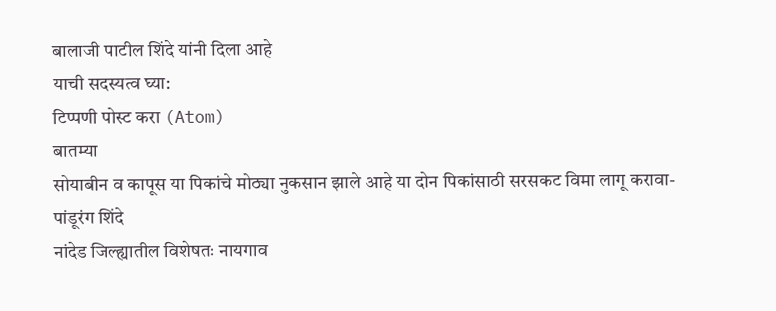बालाजी पाटील शिंदे यांनी दिला आहे
याची सदस्यत्व घ्या:
टिप्पणी पोस्ट करा (Atom)
बातम्या
सोयाबीन व कापूस या पिकांचे मोठ्या नुकसान झाले आहे या दोन पिकांसाठी सरसकट विमा लागू करावा- पांडूरंग शिंदे
नांदेड जिल्ह्यातील विशेषतः नायगाव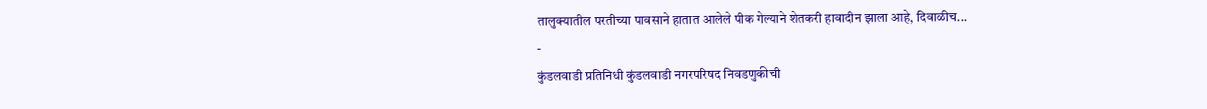तालुक्यातील परतीच्या पावसाने हातात आलेले पीक गेल्याने शेतकरी हावादीन झाला आहे, दिवाळीच...
-
कुंडलवाडी प्रतिनिधी कुंडलवाडी नगरपरिषद निवडणुकीची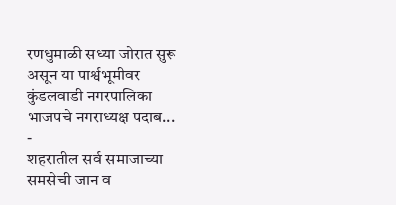रणधुमाळी सध्या जोरात सुरू असून या पार्श्वभूमीवर कुंडलवाडी नगरपालिका भाजपचे नगराध्यक्ष पदाब...
-
शहरातील सर्व समाजाच्या समसेची जान व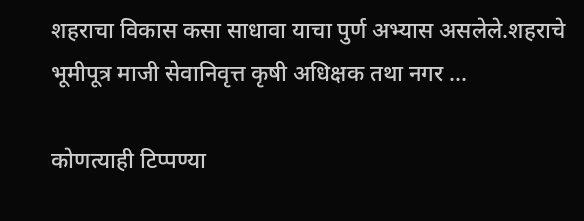शहराचा विकास कसा साधावा याचा पुर्ण अभ्यास असलेले.शहराचे भूमीपूत्र माजी सेवानिवृत्त कृषी अधिक्षक तथा नगर ...

कोणत्याही टिप्पण्या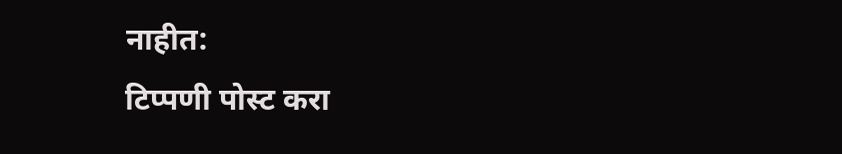नाहीत:
टिप्पणी पोस्ट करा